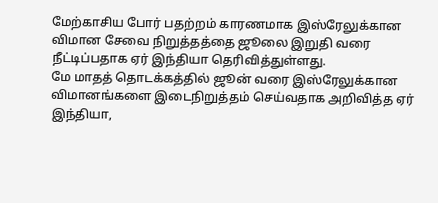மேற்காசிய போர் பதற்றம் காரணமாக இஸ்ரேலுக்கான விமான சேவை நிறுத்தத்தை ஜூலை இறுதி வரை நீட்டிப்பதாக ஏர் இந்தியா தெரிவித்துள்ளது.
மே மாதத் தொடக்கத்தில் ஜூன் வரை இஸ்ரேலுக்கான விமானங்களை இடைநிறுத்தம் செய்வதாக அறிவித்த ஏர் இந்தியா,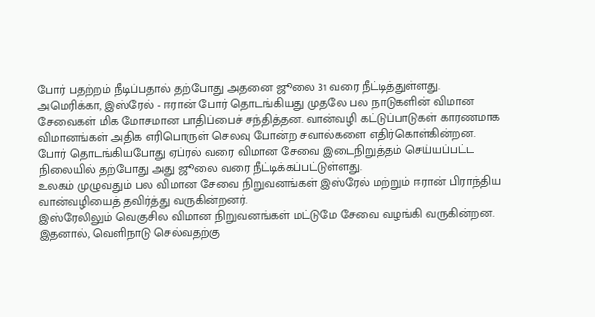போர் பதற்றம் நீடிப்பதால் தற்போது அதனை ஜூலை 31 வரை நீட்டித்துள்ளது.
அமெரிக்கா, இஸ்ரேல் - ஈரான் போர் தொடங்கியது முதலே பல நாடுகளின் விமான சேவைகள் மிக மோசமான பாதிப்பைச் சந்தித்தன. வான்வழி கட்டுப்பாடுகள் காரணமாக விமானங்கள் அதிக எரிபொருள் செலவு போன்ற சவால்களை எதிர்கொள்கின்றன.
போர் தொடங்கியபோது ஏப்ரல் வரை விமான சேவை இடைநிறுத்தம் செய்யப்பட்ட நிலையில் தற்போது அது ஜூலை வரை நீட்டிக்கப்பட்டுள்ளது.
உலகம் முழுவதும் பல விமான சேவை நிறுவனங்கள் இஸ்ரேல் மற்றும் ஈரான் பிராந்திய வான்வழியைத் தவிர்த்து வருகின்றனர்.
இஸ்ரேலிலும் வெகுசில விமான நிறுவனங்கள் மட்டுமே சேவை வழங்கி வருகின்றன. இதனால், வெளிநாடு செல்வதற்கு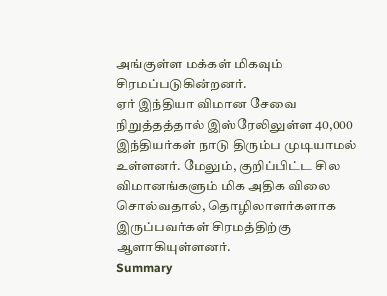அங்குள்ள மக்கள் மிகவும் சிரமப்படுகின்றனர்.
ஏர் இந்தியா விமான சேவை நிறுத்தத்தால் இஸ்ரேலிலுள்ள 40,000 இந்தியர்கள் நாடு திரும்ப முடியாமல் உள்ளனர். மேலும், குறிப்பிட்ட சில விமானங்களும் மிக அதிக விலை சொல்வதால், தொழிலாளர்களாக இருப்பவர்கள் சிரமத்திற்கு ஆளாகியுள்ளனர்.
Summary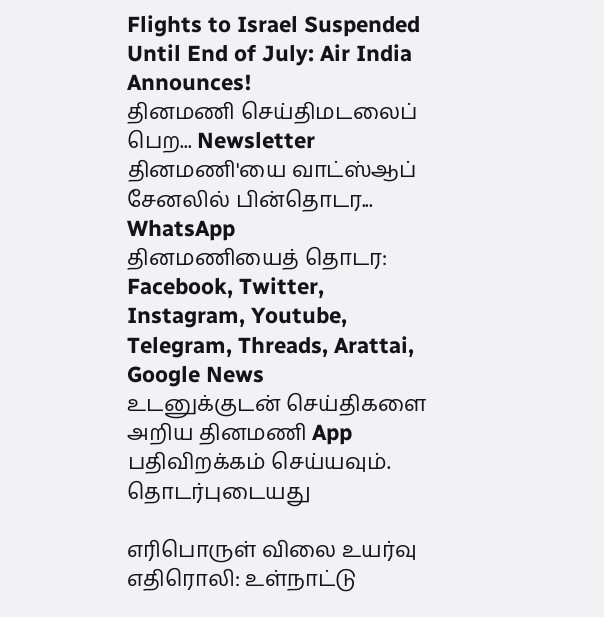Flights to Israel Suspended Until End of July: Air India Announces!
தினமணி செய்திமடலைப் பெற... Newsletter
தினமணி'யை வாட்ஸ்ஆப் சேனலில் பின்தொடர... WhatsApp
தினமணியைத் தொடர: Facebook, Twitter, Instagram, Youtube, Telegram, Threads, Arattai, Google News
உடனுக்குடன் செய்திகளை அறிய தினமணி App பதிவிறக்கம் செய்யவும்.
தொடர்புடையது

எரிபொருள் விலை உயர்வு எதிரொலி: உள்நாட்டு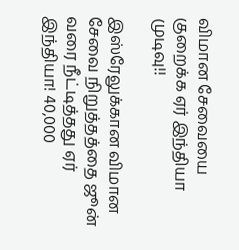விமான சேவையை குறைக்க ஏர் இந்தியா முடிவு!!

இஸ்ரேலுக்கான விமான சேவை நிறுத்தத்தை ஜூன் வரை நீட்டித்தது ஏர் இந்தியா! 40,000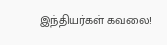இந்தியர்கள் கவலை!